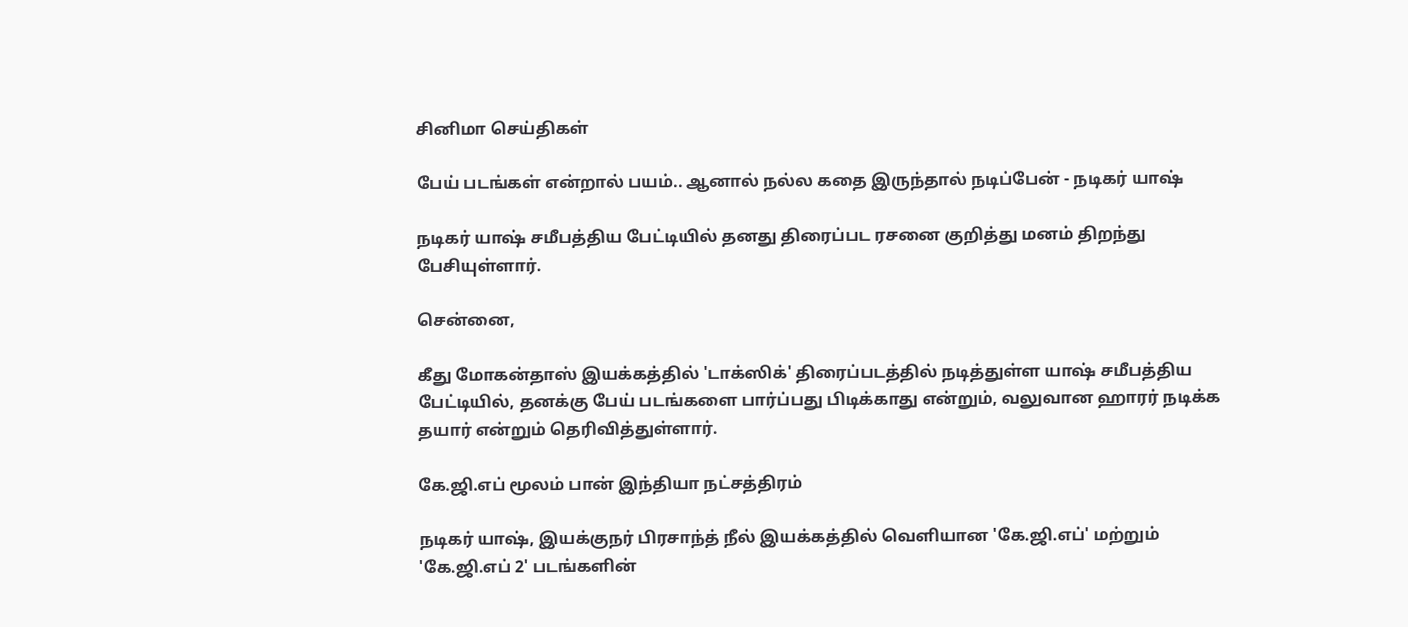சினிமா செய்திகள்

பேய் படங்கள் என்றால் பயம்.. ஆனால் நல்ல கதை இருந்தால் நடிப்பேன் - நடிகர் யாஷ்

நடிகர் யாஷ் சமீபத்திய பேட்டியில் தனது திரைப்பட ரசனை குறித்து மனம் திறந்து பேசியுள்ளார்.

சென்னை,

கீது மோகன்தாஸ் இயக்கத்தில் 'டாக்ஸிக்' திரைப்படத்தில் நடித்துள்ள யாஷ் சமீபத்திய பேட்டியில், தனக்கு பேய் படங்களை பார்ப்பது பிடிக்காது என்றும், வலுவான ஹாரர் நடிக்க தயார் என்றும் தெரிவித்துள்ளார்.

கே.ஜி.எப் மூலம் பான் இந்தியா நட்சத்திரம்

நடிகர் யாஷ், இயக்குநர் பிரசாந்த் நீல் இயக்கத்தில் வெளியான 'கே.ஜி.எப்' மற்றும் 'கே.ஜி.எப் 2' படங்களின்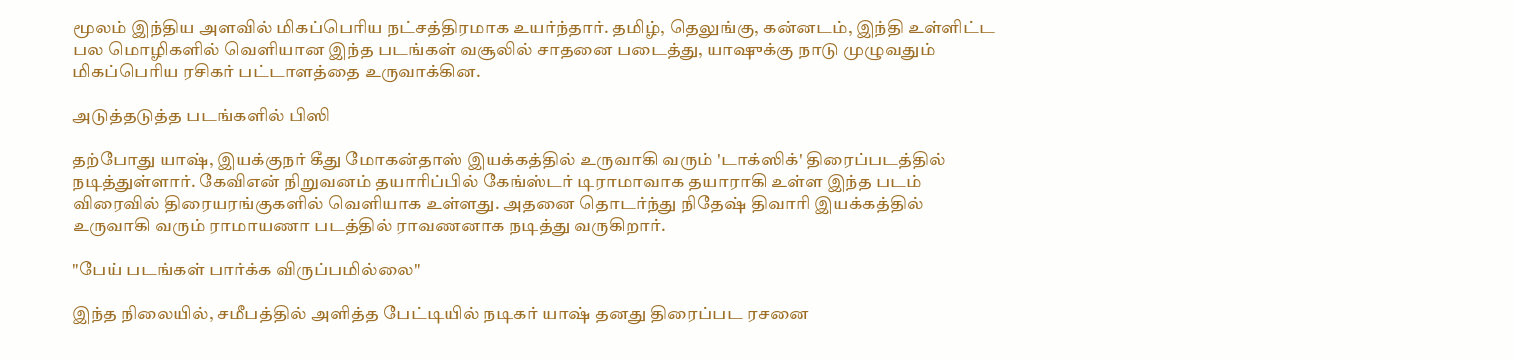மூலம் இந்திய அளவில் மிகப்பெரிய நட்சத்திரமாக உயர்ந்தார். தமிழ், தெலுங்கு, கன்னடம், இந்தி உள்ளிட்ட பல மொழிகளில் வெளியான இந்த படங்கள் வசூலில் சாதனை படைத்து, யாஷுக்கு நாடு முழுவதும் மிகப்பெரிய ரசிகர் பட்டாளத்தை உருவாக்கின.

அடுத்தடுத்த படங்களில் பிஸி

தற்போது யாஷ், இயக்குநர் கீது மோகன்தாஸ் இயக்கத்தில் உருவாகி வரும் 'டாக்ஸிக்' திரைப்படத்தில் நடித்துள்ளார். கேவிஎன் நிறுவனம் தயாரிப்பில் கேங்ஸ்டர் டிராமாவாக தயாராகி உள்ள இந்த படம் விரைவில் திரையரங்குகளில் வெளியாக உள்ளது. அதனை தொடர்ந்து நிதேஷ் திவாரி இயக்கத்தில் உருவாகி வரும் ராமாயணா படத்தில் ராவணனாக நடித்து வருகிறார்.

"பேய் படங்கள் பார்க்க விருப்பமில்லை"

இந்த நிலையில், சமீபத்தில் அளித்த பேட்டியில் நடிகர் யாஷ் தனது திரைப்பட ரசனை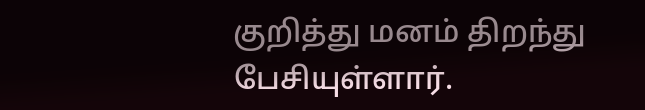குறித்து மனம் திறந்து பேசியுள்ளார்.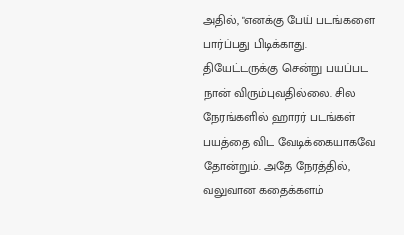அதில், "எனக்கு பேய் படங்களை பார்ப்பது பிடிக்காது. தியேட்டருக்கு சென்று பயப்பட நான் விரும்புவதில்லை. சில நேரங்களில் ஹாரர் படங்கள் பயத்தை விட வேடிக்கையாகவே தோன்றும். அதே நேரத்தில், வலுவான கதைக்களம்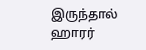இருந்தால் ஹாரர்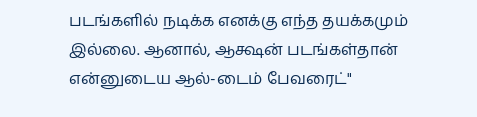படங்களில் நடிக்க எனக்கு எந்த தயக்கமும் இல்லை. ஆனால், ஆக்ஷன் படங்கள்தான் என்னுடைய ஆல்-டைம் பேவரைட்"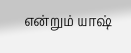என்றும் யாஷ்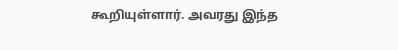கூறியுள்ளார். அவரது இந்த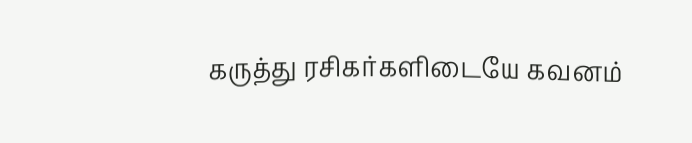கருத்து ரசிகர்களிடையே கவனம்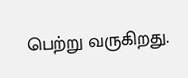பெற்று வருகிறது.